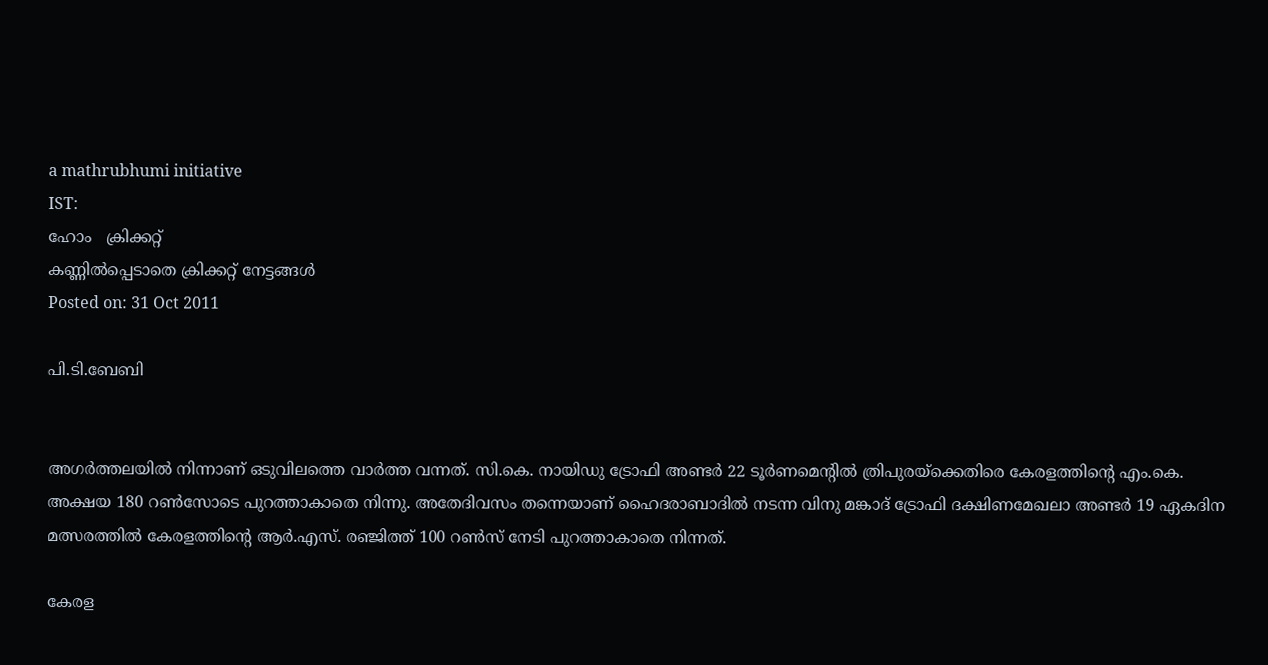a mathrubhumi initiative
IST:
ഹോം   ക്രിക്കറ്റ്‌
കണ്ണില്‍പ്പെടാതെ ക്രിക്കറ്റ് നേട്ടങ്ങള്‍
Posted on: 31 Oct 2011

പി.ടി.ബേബി


അഗര്‍ത്തലയില്‍ നിന്നാണ് ഒടുവിലത്തെ വാര്‍ത്ത വന്നത്. സി.കെ. നായിഡു ട്രോഫി അണ്ടര്‍ 22 ടൂര്‍ണമെന്റില്‍ ത്രിപുരയ്‌ക്കെതിരെ കേരളത്തിന്റെ എം.കെ. അക്ഷയ 180 റണ്‍സോടെ പുറത്താകാതെ നിന്നു. അതേദിവസം തന്നെയാണ് ഹൈദരാബാദില്‍ നടന്ന വിനു മങ്കാദ് ട്രോഫി ദക്ഷിണമേഖലാ അണ്ടര്‍ 19 ഏകദിന മത്സരത്തില്‍ കേരളത്തിന്റെ ആര്‍.എസ്. രഞ്ജിത്ത് 100 റണ്‍സ് നേടി പുറത്താകാതെ നിന്നത്.

കേരള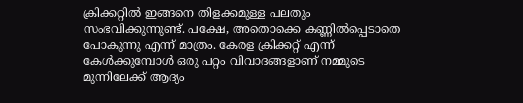ക്രിക്കറ്റില്‍ ഇങ്ങനെ തിളക്കമുള്ള പലതും സംഭവിക്കുന്നുണ്ട്. പക്ഷേ, അതൊക്കെ കണ്ണില്‍പ്പെടാതെ പോകുന്നു എന്ന് മാത്രം. കേരള ക്രിക്കറ്റ് എന്ന് കേള്‍ക്കുമ്പോള്‍ ഒരു പറ്റം വിവാദങ്ങളാണ് നമ്മുടെ മുന്നിലേക്ക് ആദ്യം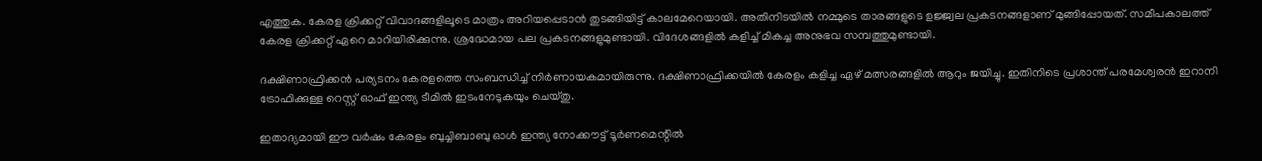എത്തുക. കേരള ക്രിക്കറ്റ് വിവാദങ്ങളിലൂടെ മാത്രം അറിയപ്പെടാന്‍ തുടങ്ങിയിട്ട് കാലമേറെയായി. അതിനിടയില്‍ നമ്മുടെ താരങ്ങളുടെ ഉജ്ജ്വല പ്രകടനങ്ങളാണ് മുങ്ങിപ്പോയത്. സമീപകാലത്ത് കേരള ക്രിക്കറ്റ് ഏറെ മാറിയിരിക്കുന്നു. ശ്രദ്ധേമായ പല പ്രകടനങ്ങളുമുണ്ടായി. വിദേശങ്ങളില്‍ കളിച്ച് മികച്ച അനുഭവ സമ്പത്തുമുണ്ടായി.

ദക്ഷിണാഫ്രിക്കന്‍ പര്യടനം കേരളത്തെ സംബന്ധിച്ച് നിര്‍ണായകമായിരുന്നു. ദക്ഷിണാഫ്രിക്കയില്‍ കേരളം കളിച്ച ഏഴ് മത്സരങ്ങളില്‍ ആറും ജയിച്ചു. ഇതിനിടെ പ്രശാന്ത് പരമേശ്വരന്‍ ഇറാനി ട്രോഫിക്കുള്ള റെസ്റ്റ് ഓഫ് ഇന്ത്യ ടീമില്‍ ഇടംനേടുകയും ചെയ്തു.

ഇതാദ്യമായി ഈ വര്‍ഷം കേരളം ബുച്ചിബാബു ഓള്‍ ഇന്ത്യ നോക്കൗട്ട് ടൂര്‍ണമെന്റില്‍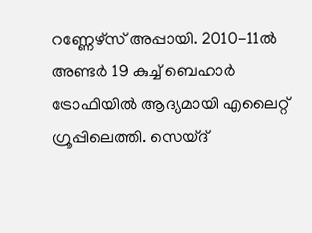റണ്ണേഴ്‌സ് അപ്പായി. 2010-11ല്‍ അണ്ടര്‍ 19 കുച്ച് ബെഹാര്‍ ട്രോഫിയില്‍ ആദ്യമായി എലൈറ്റ് ഗ്രൂപ്പിലെത്തി. സെയ്ദ്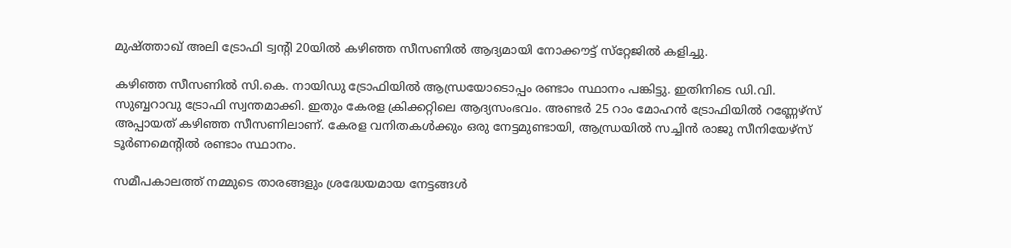മുഷ്ത്താഖ് അലി ട്രോഫി ട്വന്റി 20യില്‍ കഴിഞ്ഞ സീസണില്‍ ആദ്യമായി നോക്കൗട്ട് സ്‌റ്റേജില്‍ കളിച്ചു.

കഴിഞ്ഞ സീസണില്‍ സി.കെ. നായിഡു ട്രോഫിയില്‍ ആന്ധ്രയോടൊപ്പം രണ്ടാം സ്ഥാനം പങ്കിട്ടു. ഇതിനിടെ ഡി.വി. സുബ്ബറാവു ട്രോഫി സ്വന്തമാക്കി. ഇതും കേരള ക്രിക്കറ്റിലെ ആദ്യസംഭവം. അണ്ടര്‍ 25 റാം മോഹന്‍ ട്രോഫിയില്‍ റണ്ണേഴ്‌സ് അപ്പായത് കഴിഞ്ഞ സീസണിലാണ്. കേരള വനിതകള്‍ക്കും ഒരു നേട്ടമുണ്ടായി, ആന്ധ്രയില്‍ സച്ചിന്‍ രാജു സീനിയേഴ്‌സ് ടൂര്‍ണമെന്റില്‍ രണ്ടാം സ്ഥാനം.

സമീപകാലത്ത് നമ്മുടെ താരങ്ങളും ശ്രദ്ധേയമായ നേട്ടങ്ങള്‍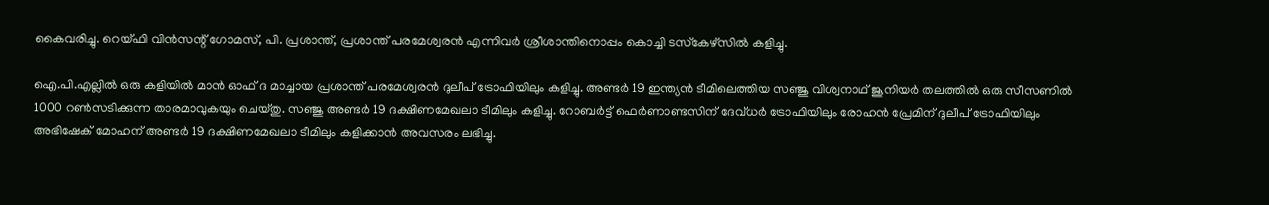കൈവരിച്ചു. റെയ്ഫി വിന്‍സന്റ് ഗോമസ്, പി. പ്രശാന്ത്, പ്രശാന്ത് പരമേശ്വരന്‍ എന്നിവര്‍ ശ്രീശാന്തിനൊപ്പം കൊച്ചി ടസ്‌കേഴ്‌സില്‍ കളിച്ചു.

ഐ.പി.എല്ലില്‍ ഒരു കളിയില്‍ മാന്‍ ഓഫ് ദ മാച്ചായ പ്രശാന്ത് പരമേശ്വരന്‍ ദുലീപ് ട്രോഫിയിലും കളിച്ചു. അണ്ടര്‍ 19 ഇന്ത്യന്‍ ടീമിലെത്തിയ സഞ്ജു വിശ്വനാഥ് ജൂനിയര്‍ തലത്തില്‍ ഒരു സീസണില്‍ 1000 റണ്‍സടിക്കുന്ന താരമാവുകയും ചെയ്തു. സഞ്ജു അണ്ടര്‍ 19 ദക്ഷിണമേഖലാ ടീമിലും കളിച്ചു. റോബര്‍ട്ട് ഫെര്‍ണാണ്ടസിന് ദേവ്ധര്‍ ട്രോഫിയിലും രോഹന്‍ പ്രേമിന് ദുലീപ് ട്രോഫിയിലും അഭിഷേക് മോഹന് അണ്ടര്‍ 19 ദക്ഷിണമേഖലാ ടീമിലും കളിക്കാന്‍ അവസരം ലഭിച്ചു.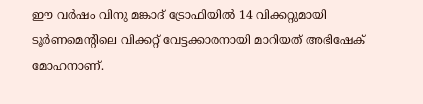ഈ വര്‍ഷം വിനു മങ്കാദ് ട്രോഫിയില്‍ 14 വിക്കറ്റുമായി ടൂര്‍ണമെന്റിലെ വിക്കറ്റ് വേട്ടക്കാരനായി മാറിയത് അഭിഷേക് മോഹനാണ്.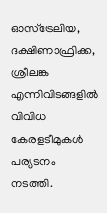ഓസ്‌ട്രേലിയ, ദക്ഷിണാഫ്രിക്ക, ശ്രീലങ്ക എന്നിവിടങ്ങളില്‍ വിവിധ കേരളടീമുകള്‍ പര്യടനം നടത്തി.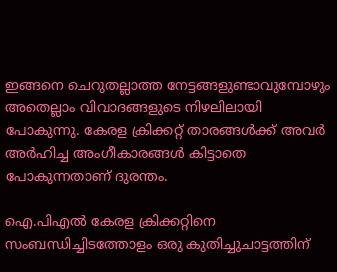ഇങ്ങനെ ചെറുതല്ലാത്ത നേട്ടങ്ങളുണ്ടാവുമ്പോഴും അതെല്ലാം വിവാദങ്ങളുടെ നിഴലിലായി പോകുന്നു. കേരള ക്രിക്കറ്റ് താരങ്ങള്‍ക്ക് അവര്‍ അര്‍ഹിച്ച അംഗീകാരങ്ങള്‍ കിട്ടാതെ പോകുന്നതാണ് ദുരന്തം.

ഐ.പിഎല്‍ കേരള ക്രിക്കറ്റിനെ സംബന്ധിച്ചിടത്തോളം ഒരു കുതിച്ചുചാട്ടത്തിന്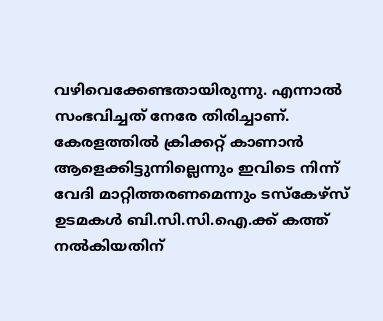വഴിവെക്കേണ്ടതായിരുന്നു. എന്നാല്‍ സംഭവിച്ചത് നേരേ തിരിച്ചാണ്. കേരളത്തില്‍ ക്രിക്കറ്റ് കാണാന്‍ ആളെക്കിട്ടുന്നില്ലെന്നും ഇവിടെ നിന്ന് വേദി മാറ്റിത്തരണമെന്നും ടസ്‌കേഴ്‌സ് ഉടമകള്‍ ബി.സി.സി.ഐ.ക്ക് കത്ത് നല്‍കിയതിന്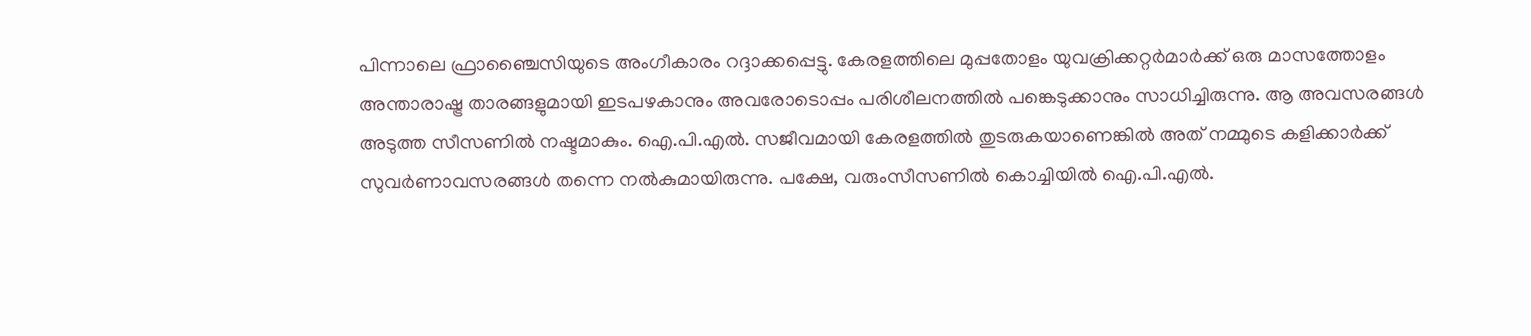പിന്നാലെ ഫ്രാഞ്ചൈസിയുടെ അംഗീകാരം റദ്ദാക്കപ്പെട്ടു. കേരളത്തിലെ മുപ്പതോളം യുവക്രിക്കറ്റര്‍മാര്‍ക്ക് ഒരു മാസത്തോളം അന്താരാഷ്ട്ര താരങ്ങളുമായി ഇടപഴകാനും അവരോടൊപ്പം പരിശീലനത്തില്‍ പങ്കെടുക്കാനും സാധിച്ചിരുന്നു. ആ അവസരങ്ങള്‍ അടുത്ത സീസണില്‍ നഷ്ടമാകും. ഐ.പി.എല്‍. സജീവമായി കേരളത്തില്‍ തുടരുകയാണെങ്കില്‍ അത് നമ്മുടെ കളിക്കാര്‍ക്ക് സുവര്‍ണാവസരങ്ങള്‍ തന്നെ നല്‍കുമായിരുന്നു. പക്ഷേ, വരുംസീസണില്‍ കൊച്ചിയില്‍ ഐ.പി.എല്‍.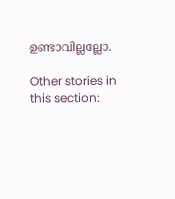ഉണ്ടാവില്ലല്ലോ.

Other stories in this section: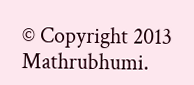© Copyright 2013 Mathrubhumi.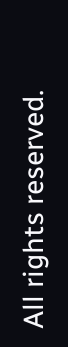All rights reserved.